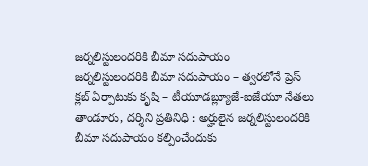జర్నలిస్టులందరికి బీమా సదుపాయం
జర్నలిస్టులందరికి బీమా సదుపాయం – త్వరలోనే ప్రెస్ క్లబ్ ఏర్పాటుకు కృషి – టీయూడబ్ల్యూజే-ఐజేయూ నేతలు తాండూరు, దర్శిని ప్రతినిధి : అర్హులైన జర్నలిస్టులందరికి బీమా సదుపాయం కల్పించేందుకు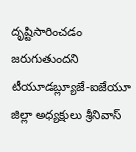దృష్టిసారించడం జరుగుతుందని టీయూడబ్ల్యూజే-ఐజేయూ జిల్లా అధ్యక్షులు శ్రీనివాస్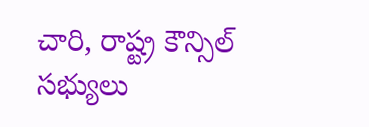చారి, రాష్ట్ర కౌన్సిల్ సభ్యులు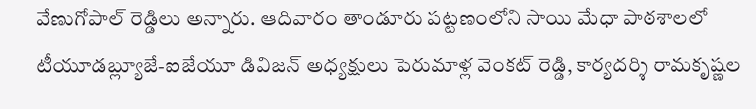వేణుగోపాల్ రెడ్డిలు అన్నారు. ఆదివారం తాండూరు పట్టణంలోని సాయి మేధా పాఠశాలలో టీయూడబ్ల్యూజే-ఐజేయూ డివిజన్ అధ్యక్షులు పెరుమాళ్ల వెంకట్ రెడ్డి, కార్యదర్శి రామకృష్ణల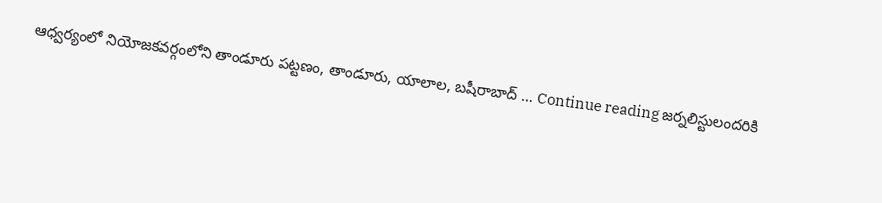ఆధ్వర్యంలో నియోజకవర్గంలోని తాండూరు పట్టణం, తాండూరు, యాలాల, బషీరాబాద్ … Continue reading జర్నలిస్టులందరికి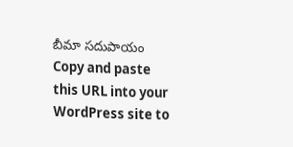బీమా సదుపాయం
Copy and paste this URL into your WordPress site to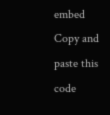embed
Copy and paste this code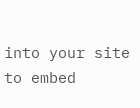into your site to embed